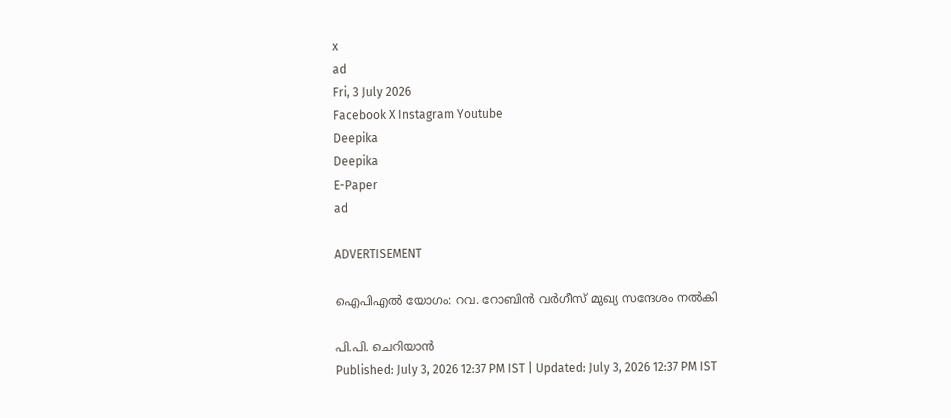x
ad
Fri, 3 July 2026
Facebook X Instagram Youtube
Deepika
Deepika
E-Paper
ad

ADVERTISEMENT

ഐപിഎൽ യോഗം: റവ. റോബിൻ വർഗീസ് മുഖ്യ സന്ദേശം നൽകി

പി.പി. ചെറിയാൻ
Published: July 3, 2026 12:37 PM IST | Updated: July 3, 2026 12:37 PM IST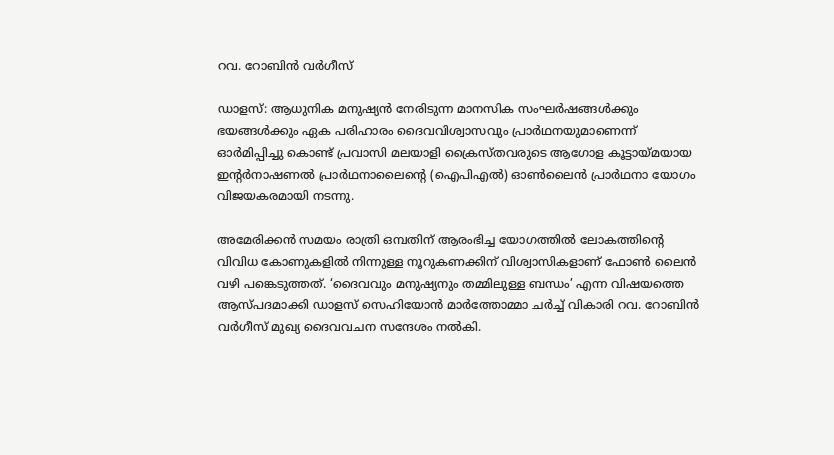റവ. റോബിൻ വർഗീസ്

ഡാളസ്: ആധുനിക മനുഷ്യൻ നേരിടുന്ന മാനസിക സംഘർഷങ്ങൾക്കും ഭയങ്ങൾക്കും ഏക പരിഹാരം ദൈവവിശ്വാസവും പ്രാർഥനയുമാണെന്ന് ഓർമിപ്പിച്ചു കൊണ്ട് പ്രവാസി മലയാളി ക്രൈസ്തവരുടെ ആഗോള കൂട്ടായ്മയായ ഇന്‍റർനാഷണൽ പ്രാർഥനാലൈന്‍റെ (ഐപിഎൽ) ഓൺലൈൻ പ്രാർഥനാ യോഗം വിജയകരമായി നടന്നു.

അമേരിക്കൻ സമയം രാത്രി ഒമ്പതിന് ആരംഭിച്ച യോഗത്തിൽ ലോകത്തിന്‍റെ വിവിധ കോണുകളിൽ നിന്നുള്ള നൂറുകണക്കിന് വിശ്വാസികളാണ് ഫോൺ ലൈൻ വഴി പങ്കെടുത്തത്. ‘ദൈവവും മനുഷ്യനും തമ്മിലുള്ള ബന്ധം’ എന്ന വിഷയത്തെ ആസ്പദമാക്കി ഡാളസ് സെഹിയോൻ മാർത്തോമ്മാ ചർച്ച് വികാരി റവ. റോബിൻ വർഗീസ് മുഖ്യ ദൈവവചന സന്ദേശം നൽകി.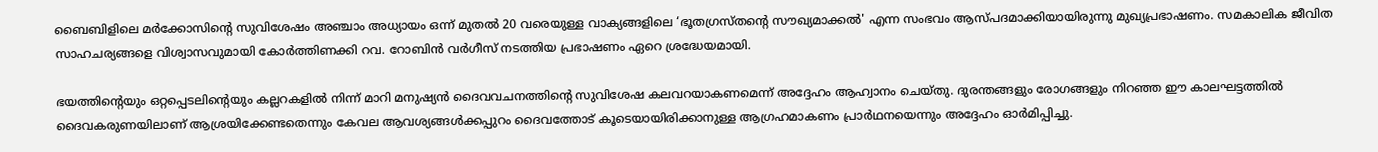ബൈബിളിലെ മർക്കോസിന്‍റെ സുവിശേഷം അഞ്ചാം അധ്യായം ഒന്ന് മുതൽ 20 വരെയുള്ള വാക്യങ്ങളിലെ ‘ഭൂതഗ്രസ്തന്‍റെ സൗഖ്യമാക്കൽ' എന്ന സംഭവം ആസ്പദമാക്കിയായിരുന്നു മുഖ്യപ്രഭാഷണം. സമകാലിക ജീവിത സാഹചര്യങ്ങളെ വിശ്വാസവുമായി കോർത്തിണക്കി റവ. റോബിൻ വർഗീസ് നടത്തിയ പ്രഭാഷണം ഏറെ ശ്രദ്ധേയമായി.

ഭയത്തിന്‍റെയും ഒറ്റപ്പെടലിന്‍റെയും കല്ലറകളിൽ നിന്ന് മാറി മനുഷ്യൻ ദൈവവചനത്തിന്‍റെ സുവിശേഷ കലവറയാകണമെന്ന് അദ്ദേഹം ആഹ്വാനം ചെയ്തു. ദുരന്തങ്ങളും രോഗങ്ങളും നിറഞ്ഞ ഈ കാലഘട്ടത്തിൽ ദൈവകരുണയിലാണ് ആശ്രയിക്കേണ്ടതെന്നും കേവല ആവശ്യങ്ങൾക്കപ്പുറം ദൈവത്തോട് കൂടെയായിരിക്കാനുള്ള ആഗ്രഹമാകണം പ്രാർഥനയെന്നും അദ്ദേഹം ഓർമിപ്പിച്ചു.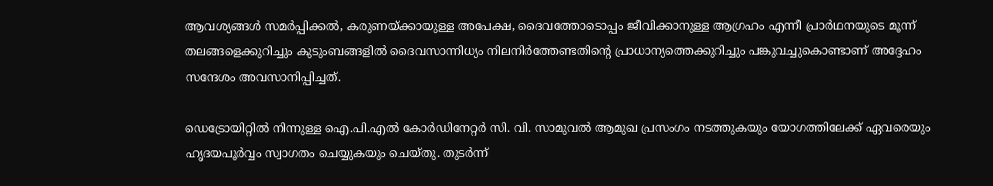ആവശ്യങ്ങൾ സമർപ്പിക്കൽ, കരുണയ്ക്കായുള്ള അപേക്ഷ, ദൈവത്തോടൊപ്പം ജീവിക്കാനുള്ള ആഗ്രഹം എന്നീ പ്രാർഥനയുടെ മൂന്ന് തലങ്ങളെക്കുറിച്ചും കുടുംബങ്ങളിൽ ദൈവസാന്നിധ്യം നിലനിർത്തേണ്ടതിന്‍റെ പ്രാധാന്യത്തെക്കുറിച്ചും പങ്കുവച്ചുകൊണ്ടാണ് അദ്ദേഹം സന്ദേശം അവസാനിപ്പിച്ചത്.

ഡെട്രോയിറ്റിൽ നിന്നുള്ള ഐ.പി.എൽ കോർഡിനേറ്റർ സി. വി. സാമുവൽ ആമുഖ പ്രസംഗം നടത്തുകയും യോഗത്തിലേക്ക് ഏവരെയും ഹൃദയപൂർവ്വം സ്വാഗതം ചെയ്യുകയും ചെയ്തു. തുടർന്ന്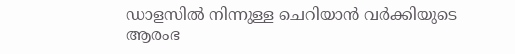ഡാളസിൽ നിന്നുള്ള ചെറിയാൻ വർക്കിയുടെ ആരംഭ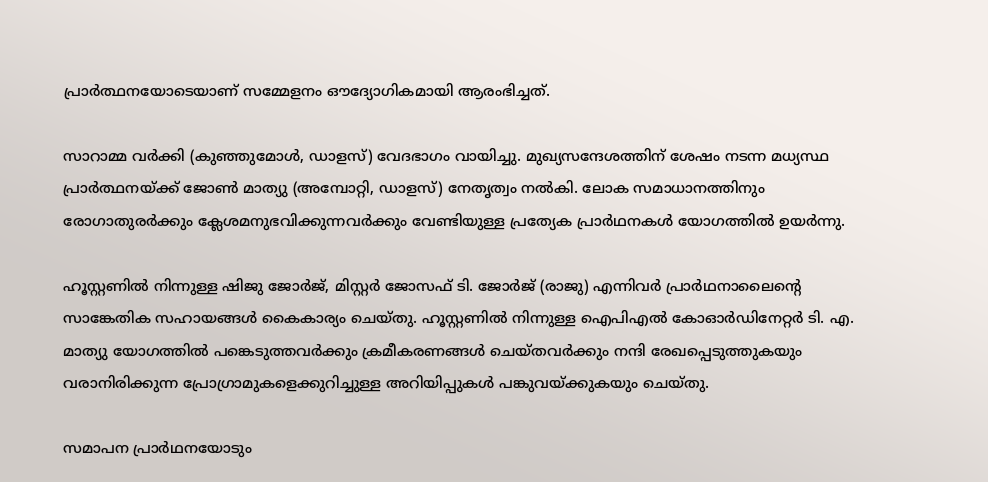പ്രാർത്ഥനയോടെയാണ് സമ്മേളനം ഔദ്യോഗികമായി ആരംഭിച്ചത്.

സാറാമ്മ വർക്കി (കുഞ്ഞുമോൾ, ഡാളസ്) വേദഭാഗം വായിച്ചു. മുഖ്യസന്ദേശത്തിന് ശേഷം നടന്ന മധ്യസ്ഥ പ്രാർത്ഥനയ്ക്ക് ജോൺ മാത്യു (അമ്പോറ്റി, ഡാളസ്) നേതൃത്വം നൽകി. ലോക സമാധാനത്തിനും രോഗാതുരർക്കും ക്ലേശമനുഭവിക്കുന്നവർക്കും വേണ്ടിയുള്ള പ്രത്യേക പ്രാർഥനകൾ യോഗത്തിൽ ഉയർന്നു.

ഹൂസ്റ്റണിൽ നിന്നുള്ള ഷിജു ജോർജ്, മിസ്റ്റർ ജോസഫ് ടി. ജോർജ് (രാജു) എന്നിവർ പ്രാർഥനാലൈന്‍റെ സാങ്കേതിക സഹായങ്ങൾ കൈകാര്യം ചെയ്തു. ഹൂസ്റ്റണിൽ നിന്നുള്ള ഐപിഎൽ കോഓർഡിനേറ്റർ ടി. എ. മാത്യു യോഗത്തിൽ പങ്കെടുത്തവർക്കും ക്രമീകരണങ്ങൾ ചെയ്തവർക്കും നന്ദി രേഖപ്പെടുത്തുകയും വരാനിരിക്കുന്ന പ്രോഗ്രാമുകളെക്കുറിച്ചുള്ള അറിയിപ്പുകൾ പങ്കുവയ്ക്കുകയും ചെയ്തു.

സമാപന പ്രാർഥനയോടും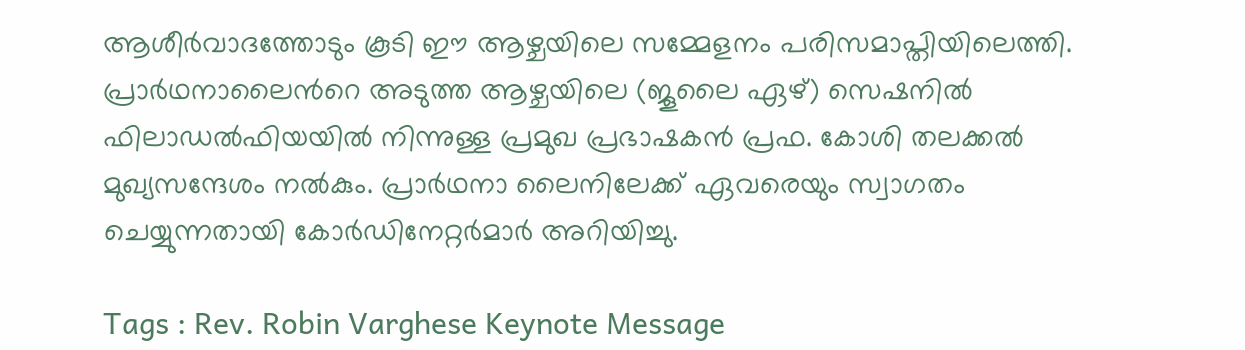ആശീർവാദത്തോടും കൂടി ഈ ആഴ്ചയിലെ സമ്മേളനം പരിസമാപ്തിയിലെത്തി. പ്രാർഥനാലൈന്‍റെ അടുത്ത ആഴ്ചയിലെ (ജൂലൈ ഏഴ്) സെഷനിൽ ഫിലാഡൽഫിയയിൽ നിന്നുള്ള പ്രമുഖ പ്രഭാഷകൻ പ്രഫ. കോശി തലക്കൽ മുഖ്യസന്ദേശം നൽകും. പ്രാർഥനാ ലൈനിലേക്ക് ഏവരെയും സ്വാഗതം ചെയ്യുന്നതായി കോർഡിനേറ്റർമാർ അറിയിച്ചു.

Tags : Rev. Robin Varghese Keynote Message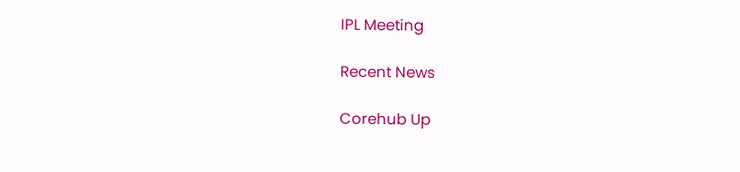IPL Meeting

Recent News

Corehub Up